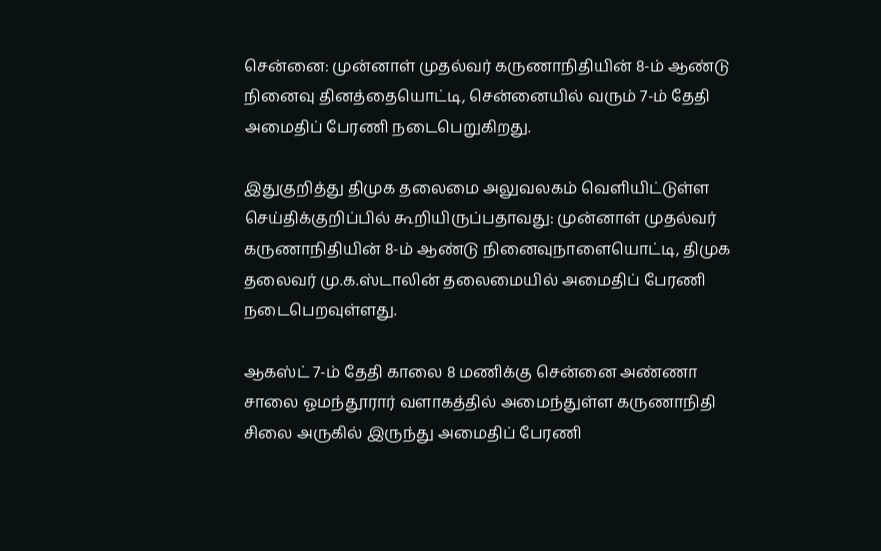சென்னை: முன்னாள் முதல்வர் கருணாநிதியின் 8-ம் ஆண்டு நினைவு தினத்தையொட்டி, சென்னையில் வரும் 7-ம் தேதி அமைதிப் பேரணி நடைபெறுகிறது.

இதுகுறித்து திமுக தலைமை அலுவலகம் வெளியிட்டுள்ள செய்திக்குறிப்பில் கூறியிருப்பதாவது: முன்னாள் முதல்வர் கருணாநிதியின் 8-ம் ஆண்டு நினைவுநாளையொட்டி, திமுக தலைவர் மு.க.ஸ்டாலின் தலைமையில் அமைதிப் பேரணி நடைபெறவுள்ளது.

ஆகஸ்ட் 7-ம் தேதி காலை 8 மணிக்கு சென்னை அண்ணா சாலை ஓமந்தூரார் வளாகத்தில் அமைந்துள்ள கருணாநிதி சிலை அருகில் இருந்து அமைதிப் பேரணி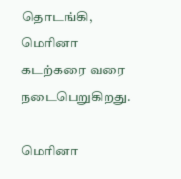தொடங்கி, மெரினா கடற்கரை வரை நடைபெறுகிறது.

மெரினா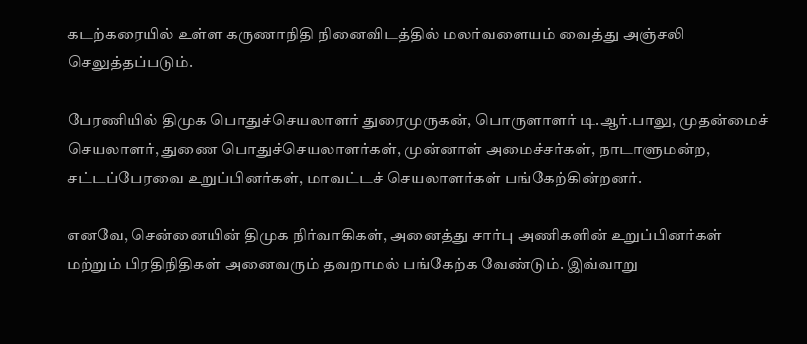கடற்கரையில் உள்ள கருணாநிதி நினைவிடத்தில் மலர்வளையம் வைத்து அஞ்சலி செலுத்தப்படும்.

பேரணியில் திமுக பொதுச்செயலாளர் துரைமுருகன், பொருளாளர் டி.ஆர்.பாலு, முதன்மைச் செயலாளர், துணை பொதுச்செயலாளர்கள், முன்னாள் அமைச்சர்கள், நாடாளுமன்ற, சட்டப்பேரவை உறுப்பினர்கள், மாவட்டச் செயலாளர்கள் பங்கேற்கின்றனர்.

எனவே, சென்னையின் திமுக நிர்வாகிகள், அனைத்து சார்பு அணிகளின் உறுப்பினர்கள் மற்றும் பிரதிநிதிகள் அனைவரும் தவறாமல் பங்கேற்க வேண்டும். இவ்வாறு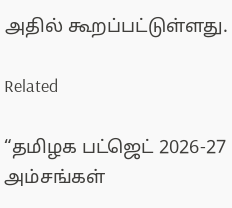அதில் கூறப்பட்டுள்ளது.

Related

“தமிழக பட்ஜெட் 2026-27 அம்சங்கள்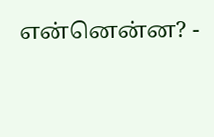என்னென்ன? -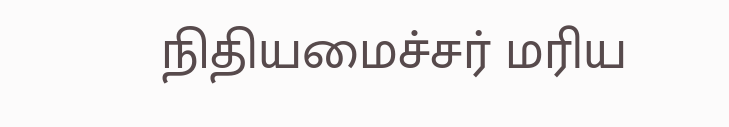நிதியமைச்சர் மரிய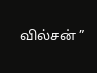வில்சன் ”